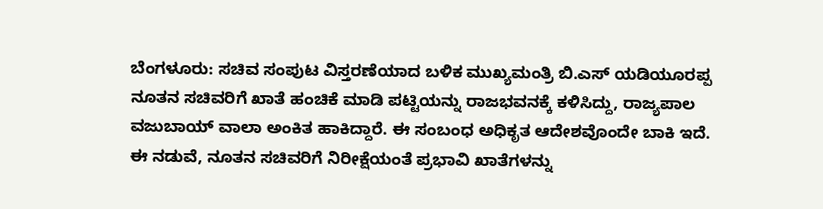ಬೆಂಗಳೂರು: ಸಚಿವ ಸಂಪುಟ ವಿಸ್ತರಣೆಯಾದ ಬಳಿಕ ಮುಖ್ಯಮಂತ್ರಿ ಬಿ.ಎಸ್ ಯಡಿಯೂರಪ್ಪ ನೂತನ ಸಚಿವರಿಗೆ ಖಾತೆ ಹಂಚಿಕೆ ಮಾಡಿ ಪಟ್ಟಿಯನ್ನು ರಾಜಭವನಕ್ಕೆ ಕಳಿಸಿದ್ದು, ರಾಜ್ಯಪಾಲ ವಜುಬಾಯ್ ವಾಲಾ ಅಂಕಿತ ಹಾಕಿದ್ದಾರೆ. ಈ ಸಂಬಂಧ ಅಧಿಕೃತ ಆದೇಶವೊಂದೇ ಬಾಕಿ ಇದೆ.
ಈ ನಡುವೆ, ನೂತನ ಸಚಿವರಿಗೆ ನಿರೀಕ್ಷೆಯಂತೆ ಪ್ರಭಾವಿ ಖಾತೆಗಳನ್ನು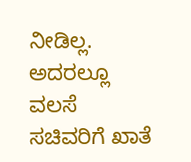ನೀಡಿಲ್ಲ. ಅದರಲ್ಲೂ ವಲಸೆ ಸಚಿವರಿಗೆ ಖಾತೆ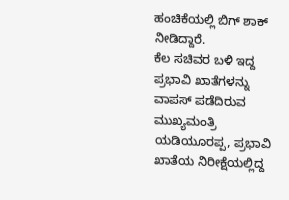ಹಂಚಿಕೆಯಲ್ಲಿ ಬಿಗ್ ಶಾಕ್ ನೀಡಿದ್ದಾರೆ.
ಕೆಲ ಸಚಿವರ ಬಳಿ ಇದ್ದ ಪ್ರಭಾವಿ ಖಾತೆಗಳನ್ನು ವಾಪಸ್ ಪಡೆದಿರುವ ಮುಖ್ಯಮಂತ್ರಿ ಯಡಿಯೂರಪ್ಪ, ಪ್ರಭಾವಿ ಖಾತೆಯ ನಿರೀಕ್ಷೆಯಲ್ಲಿದ್ದ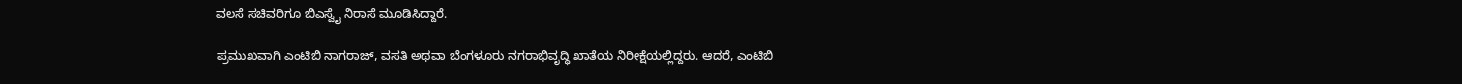ವಲಸೆ ಸಚಿವರಿಗೂ ಬಿಎಸ್ವೈ ನಿರಾಸೆ ಮೂಡಿಸಿದ್ದಾರೆ.

ಪ್ರಮುಖವಾಗಿ ಎಂಟಿಬಿ ನಾಗರಾಜ್, ವಸತಿ ಅಥವಾ ಬೆಂಗಳೂರು ನಗರಾಭಿವೃದ್ಧಿ ಖಾತೆಯ ನಿರೀಕ್ಷೆಯಲ್ಲಿದ್ದರು. ಆದರೆ, ಎಂಟಿಬಿ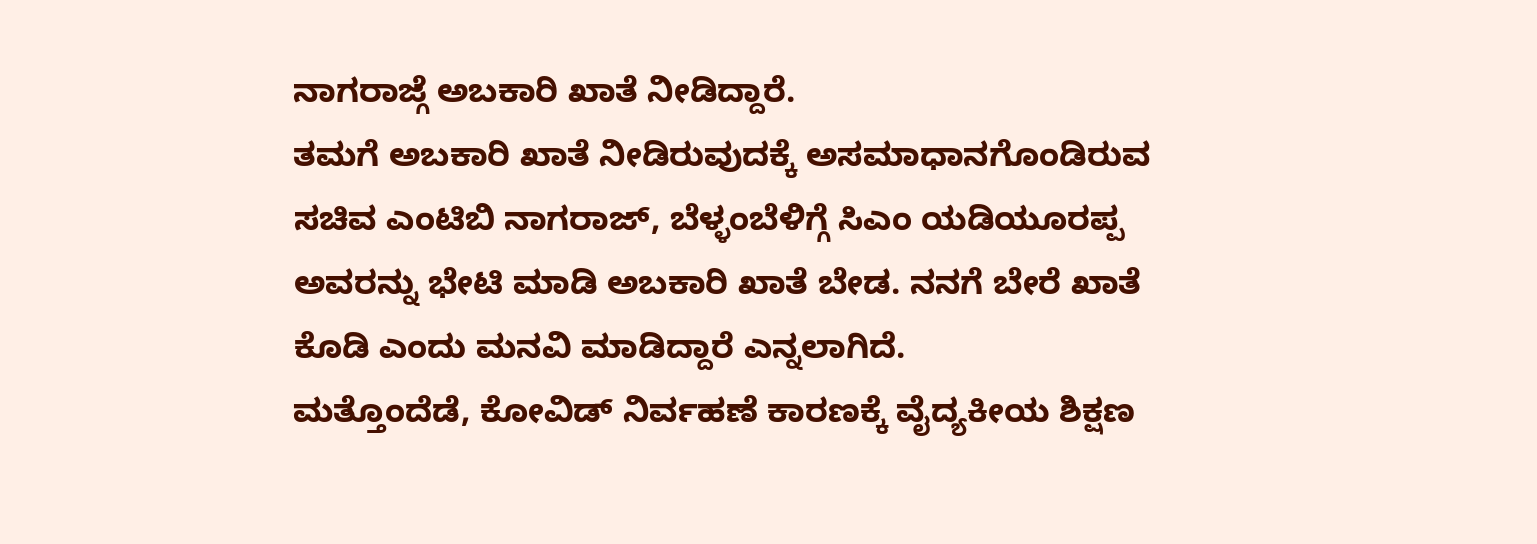ನಾಗರಾಜ್ಗೆ ಅಬಕಾರಿ ಖಾತೆ ನೀಡಿದ್ದಾರೆ.
ತಮಗೆ ಅಬಕಾರಿ ಖಾತೆ ನೀಡಿರುವುದಕ್ಕೆ ಅಸಮಾಧಾನಗೊಂಡಿರುವ ಸಚಿವ ಎಂಟಿಬಿ ನಾಗರಾಜ್, ಬೆಳ್ಳಂಬೆಳಿಗ್ಗೆ ಸಿಎಂ ಯಡಿಯೂರಪ್ಪ ಅವರನ್ನು ಭೇಟಿ ಮಾಡಿ ಅಬಕಾರಿ ಖಾತೆ ಬೇಡ. ನನಗೆ ಬೇರೆ ಖಾತೆ ಕೊಡಿ ಎಂದು ಮನವಿ ಮಾಡಿದ್ದಾರೆ ಎನ್ನಲಾಗಿದೆ.
ಮತ್ತೊಂದೆಡೆ, ಕೋವಿಡ್ ನಿರ್ವಹಣೆ ಕಾರಣಕ್ಕೆ ವೈದ್ಯಕೀಯ ಶಿಕ್ಷಣ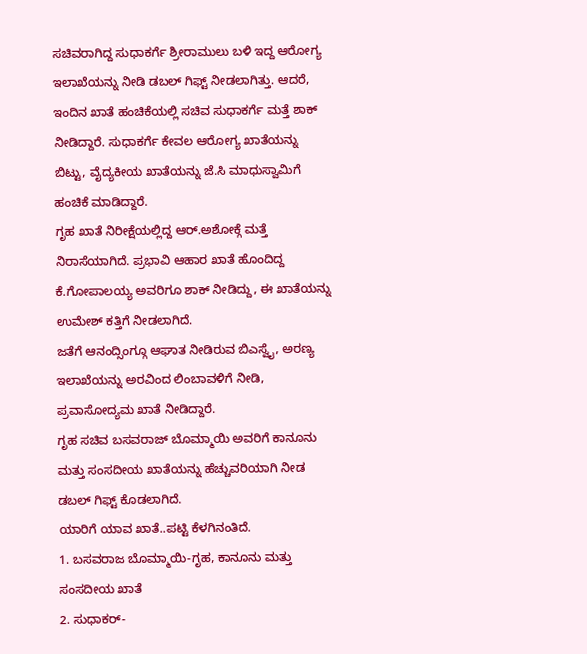ಸಚಿವರಾಗಿದ್ದ ಸುಧಾಕರ್ಗೆ ಶ್ರೀರಾಮುಲು ಬಳಿ ಇದ್ದ ಆರೋಗ್ಯ ಇಲಾಖೆಯನ್ನು ನೀಡಿ ಡಬಲ್ ಗಿಫ್ಟ್ ನೀಡಲಾಗಿತ್ತು. ಆದರೆ, ಇಂದಿನ ಖಾತೆ ಹಂಚಿಕೆಯಲ್ಲಿ ಸಚಿವ ಸುಧಾಕರ್ಗೆ ಮತ್ತೆ ಶಾಕ್ ನೀಡಿದ್ದಾರೆ. ಸುಧಾಕರ್ಗೆ ಕೇವಲ ಆರೋಗ್ಯ ಖಾತೆಯನ್ನು ಬಿಟ್ಟು, ವೈದ್ಯಕೀಯ ಖಾತೆಯನ್ನು ಜೆ.ಸಿ ಮಾಧುಸ್ವಾಮಿಗೆ ಹಂಚಿಕೆ ಮಾಡಿದ್ದಾರೆ.
ಗೃಹ ಖಾತೆ ನಿರೀಕ್ಷೆಯಲ್ಲಿದ್ದ ಆರ್.ಅಶೋಕ್ಗೆ ಮತ್ತೆ ನಿರಾಸೆಯಾಗಿದೆ. ಪ್ರಭಾವಿ ಆಹಾರ ಖಾತೆ ಹೊಂದಿದ್ದ ಕೆ.ಗೋಪಾಲಯ್ಯ ಅವರಿಗೂ ಶಾಕ್ ನೀಡಿದ್ದು, ಈ ಖಾತೆಯನ್ನು ಉಮೇಶ್ ಕತ್ತಿಗೆ ನೀಡಲಾಗಿದೆ.
ಜತೆಗೆ ಆನಂದ್ಸಿಂಗ್ಗೂ ಆಘಾತ ನೀಡಿರುವ ಬಿಎಸ್ವೈ, ಅರಣ್ಯ ಇಲಾಖೆಯನ್ನು ಅರವಿಂದ ಲಿಂಬಾವಳಿಗೆ ನೀಡಿ, ಪ್ರವಾಸೋದ್ಯಮ ಖಾತೆ ನೀಡಿದ್ದಾರೆ.
ಗೃಹ ಸಚಿವ ಬಸವರಾಜ್ ಬೊಮ್ಮಾಯಿ ಅವರಿಗೆ ಕಾನೂನು ಮತ್ತು ಸಂಸದೀಯ ಖಾತೆಯನ್ನು ಹೆಚ್ಚುವರಿಯಾಗಿ ನೀಡ ಡಬಲ್ ಗಿಫ್ಟ್ ಕೊಡಲಾಗಿದೆ.
ಯಾರಿಗೆ ಯಾವ ಖಾತೆ..ಪಟ್ಟಿ ಕೆಳಗಿನಂತಿದೆ.
1. ಬಸವರಾಜ ಬೊಮ್ಮಾಯಿ-ಗೃಹ, ಕಾನೂನು ಮತ್ತು ಸಂಸದೀಯ ಖಾತೆ
2. ಸುಧಾಕರ್-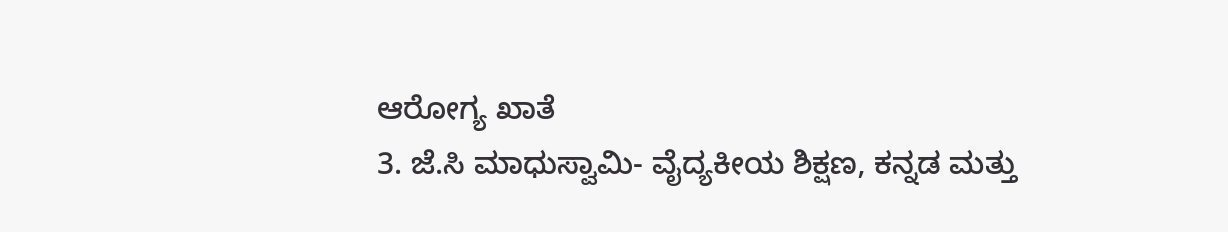ಆರೋಗ್ಯ ಖಾತೆ
3. ಜೆ.ಸಿ ಮಾಧುಸ್ವಾಮಿ- ವೈದ್ಯಕೀಯ ಶಿಕ್ಷಣ, ಕನ್ನಡ ಮತ್ತು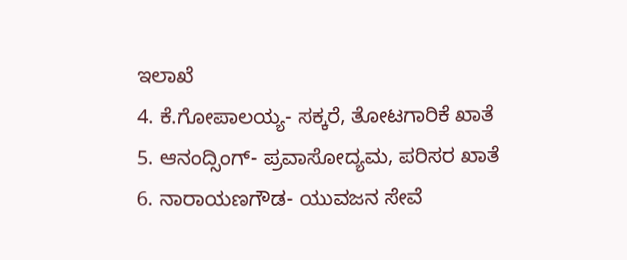ಇಲಾಖೆ
4. ಕೆ.ಗೋಪಾಲಯ್ಯ- ಸಕ್ಕರೆ, ತೋಟಗಾರಿಕೆ ಖಾತೆ
5. ಆನಂದ್ಸಿಂಗ್- ಪ್ರವಾಸೋದ್ಯಮ, ಪರಿಸರ ಖಾತೆ
6. ನಾರಾಯಣಗೌಡ- ಯುವಜನ ಸೇವೆ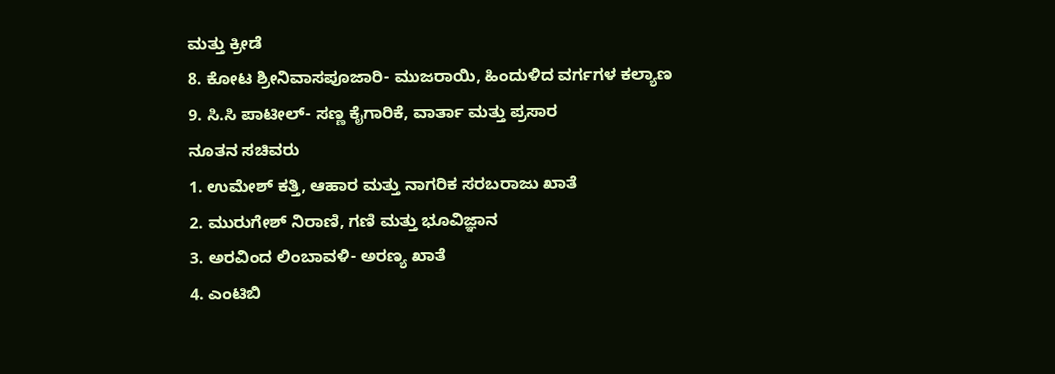ಮತ್ತು ಕ್ರೀಡೆ
8. ಕೋಟ ಶ್ರೀನಿವಾಸಪೂಜಾರಿ- ಮುಜರಾಯಿ, ಹಿಂದುಳಿದ ವರ್ಗಗಳ ಕಲ್ಯಾಣ
9. ಸಿ.ಸಿ ಪಾಟೀಲ್- ಸಣ್ಣ ಕೈಗಾರಿಕೆ, ವಾರ್ತಾ ಮತ್ತು ಪ್ರಸಾರ
ನೂತನ ಸಚಿವರು
1. ಉಮೇಶ್ ಕತ್ತಿ, ಆಹಾರ ಮತ್ತು ನಾಗರಿಕ ಸರಬರಾಜು ಖಾತೆ
2. ಮುರುಗೇಶ್ ನಿರಾಣಿ, ಗಣಿ ಮತ್ತು ಭೂವಿಜ್ಞಾನ
3. ಅರವಿಂದ ಲಿಂಬಾವಳಿ- ಅರಣ್ಯ ಖಾತೆ
4. ಎಂಟಿಬಿ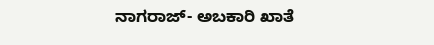ನಾಗರಾಜ್- ಅಬಕಾರಿ ಖಾತೆ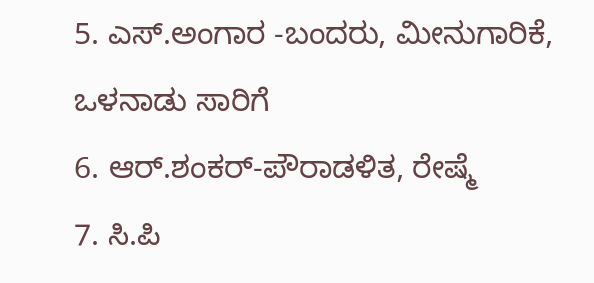5. ಎಸ್.ಅಂಗಾರ -ಬಂದರು, ಮೀನುಗಾರಿಕೆ, ಒಳನಾಡು ಸಾರಿಗೆ
6. ಆರ್.ಶಂಕರ್-ಪೌರಾಡಳಿತ, ರೇಷ್ಮೆ
7. ಸಿ.ಪಿ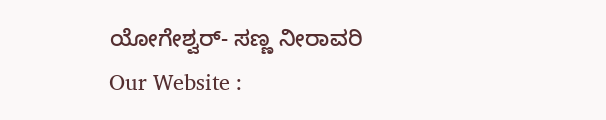ಯೋಗೇಶ್ವರ್- ಸಣ್ಣ ನೀರಾವರಿ
Our Website :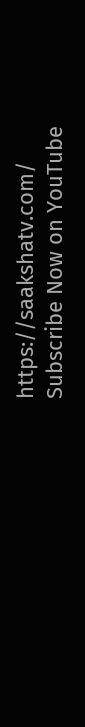https://saakshatv.com/
Subscribe Now on YouTube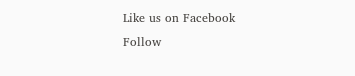Like us on Facebook
Follow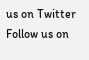us on Twitter
Follow us on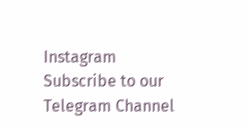Instagram
Subscribe to our Telegram Channel